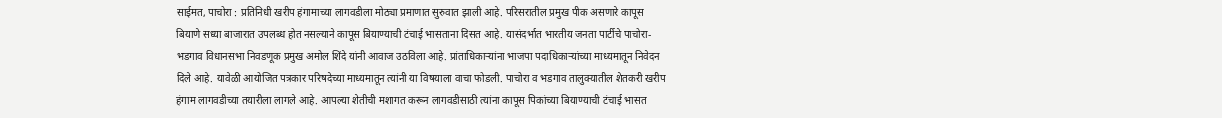साईमत, पाचोरा : प्रतिनिधी खरीप हंगामाच्या लागवडीला मोठ्या प्रमाणात सुरुवात झाली आहे. परिसरातील प्रमुख पीक असणारे कापूस बियाणे सध्या बाजारात उपलब्ध होत नसल्याने कापूस बियाण्याची टंचाई भासताना दिसत आहे. यासंदर्भात भारतीय जनता पार्टीचे पाचोरा-भडगाव विधानसभा निवडणूक प्रमुख अमोल शिंदे यांनी आवाज उठविला आहे. प्रांताधिकाऱ्यांना भाजपा पदाधिकाऱ्यांच्या माध्यमातून निवेदन दिले आहे. यावेळी आयोजित पत्रकार परिषदेच्या माध्यमातून त्यांनी या विषयाला वाचा फोडली. पाचोरा व भडगाव तालुक्यातील शेतकरी खरीप हंगाम लागवडीच्या तयारीला लागले आहे. आपल्या शेतीची मशागत करून लागवडीसाठी त्यांना कापूस पिकांच्या बियाण्याची टंचाई भासत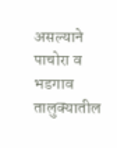असल्याने पाचोरा व भडगाव तालुक्यातील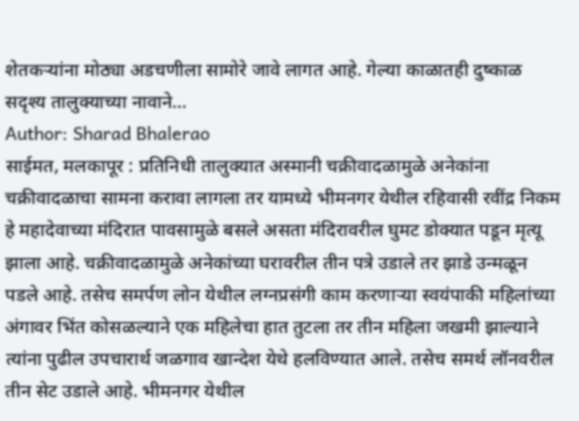शेतकऱ्यांना मोठ्या अडचणीला सामोरे जावे लागत आहे. गेल्या काळातही दुष्काळ सदृश्य तालुक्याच्या नावाने…
Author: Sharad Bhalerao
साईमत, मलकापूर : प्रतिनिधी तालुक्यात अस्मानी चक्रीवादळामुळे अनेकांना चक्रीवादळाचा सामना करावा लागला तर यामध्ये भीमनगर येथील रहिवासी रवींद्र निकम हे महादेवाच्या मंदिरात पावसामुळे बसले असता मंदिरावरील घुमट डोक्यात पडून मृत्यू झाला आहे. चक्रीवादळामुळे अनेकांच्या घरावरील तीन पत्रे उडाले तर झाडे उन्मळून पडले आहे. तसेच समर्पण लोन येथील लग्नप्रसंगी काम करणाऱ्या स्वयंपाकी महिलांच्या अंगावर भिंत कोसळल्याने एक महिलेचा हात तुटला तर तीन महिला जखमी झाल्याने त्यांना पुढील उपचारार्थ जळगाव खान्देश येथे हलविण्यात आले. तसेच समर्थ लॉनवरील तीन सेट उडाले आहे. भीमनगर येथील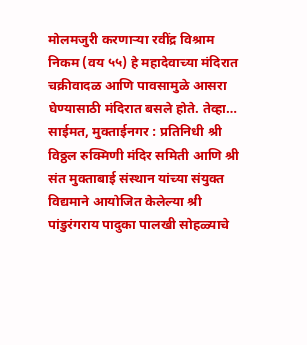मोलमजुरी करणाऱ्या रवींद्र विश्राम निकम (वय ५५) हे महादेवाच्या मंदिरात चक्रीवादळ आणि पावसामुळे आसरा घेण्यासाठी मंदिरात बसले होते. तेव्हा…
साईमत, मुक्ताईनगर : प्रतिनिधी श्री विठ्ठल रुक्मिणी मंदिर समिती आणि श्री संत मुक्ताबाई संस्थान यांच्या संयुक्त विद्यमाने आयोजित केलेल्या श्री पांडुरंगराय पादुका पालखी सोहळ्याचे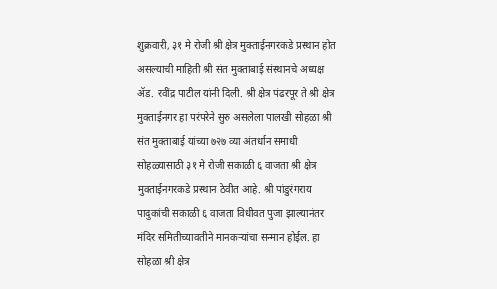शुक्रवारी, ३१ मे रोजी श्री क्षेत्र मुक्ताईनगरकडे प्रस्थान होत असल्याची माहिती श्री संत मुक्ताबाई संस्थानचे अध्यक्ष ॲड. रवींद्र पाटील यांनी दिली. श्री क्षेत्र पंढरपूर ते श्री क्षेत्र मुक्ताईनगर हा परंपरेने सुरु असलेला पालखी सोहळा श्री संत मुक्ताबाई यांच्या ७२७ व्या अंतर्धान समाधी सोहळ्यासाठी ३१ मे रोजी सकाळी ६ वाजता श्री क्षेत्र मुक्ताईनगरकडे प्रस्थान ठेवीत आहे. श्री पांडुरंगराय पादुकांची सकाळी ६ वाजता विधीवत पुजा झाल्यानंतर मंदिर समितीच्यावतीने मानकऱ्यांचा सन्मान होईल. हा सोहळा श्री क्षेत्र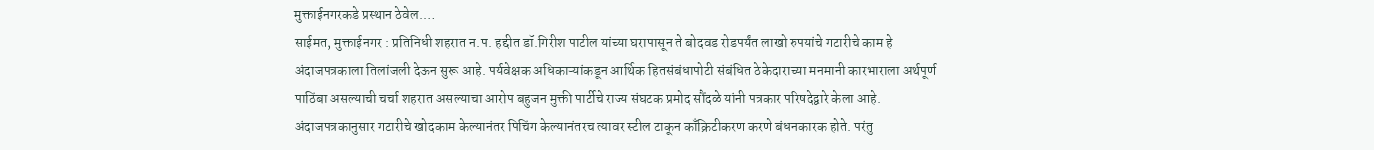मुक्ताईनगरकडे प्रस्थान ठेवेल.…
साईमत, मुक्ताईनगर : प्रतिनिधी शहरात न.प. हद्दीत डॉ.गिरीश पाटील यांच्या घरापासून ते बोदवड रोडपर्यंत लाखो रुपयांचे गटारीचे काम हे अंदाजपत्रकाला तिलांजली देऊन सुरू आहे. पर्यवेक्षक अधिकाऱ्यांकडून आर्थिक हितसंबंधापोटी संबंधित ठेकेदाराच्या मनमानी कारभाराला अर्थपूर्ण पाठिंबा असल्याची चर्चा शहरात असल्याचा आरोप बहुजन मुक्ती पार्टीचे राज्य संघटक प्रमोद सौंदळे यांनी पत्रकार परिषदेद्वारे केला आहे. अंदाजपत्रकानुसार गटारीचे खोदकाम केल्यानंतर पिचिंग केल्यानंतरच त्यावर स्टील टाकून काँक्रिटीकरण करणे बंधनकारक होते. परंतु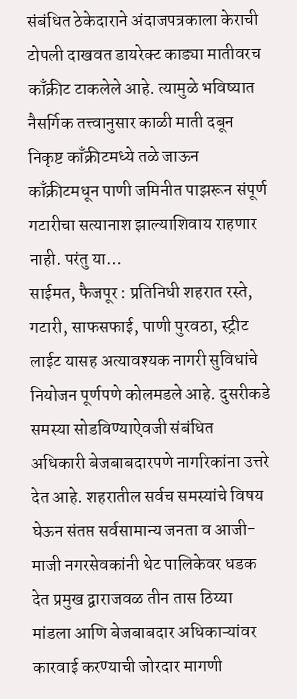संबंधित ठेकेदाराने अंदाजपत्रकाला केराची टोपली दाखवत डायरेक्ट काड्या मातीवरच काँक्रीट टाकलेले आहे. त्यामुळे भविष्यात नैसर्गिक तत्त्वानुसार काळी माती दबून निकृष्ट काँक्रीटमध्ये तळे जाऊन काँक्रीटमधून पाणी जमिनीत पाझरून संपूर्ण गटारीचा सत्यानाश झाल्याशिवाय राहणार नाही. परंतु या…
साईमत, फैजपूर : प्रतिनिधी शहरात रस्ते, गटारी, साफसफाई, पाणी पुरवठा, स्ट्रीट लाईट यासह अत्यावश्यक नागरी सुविधांचे नियोजन पूर्णपणे कोलमडले आहे. दुसरीकडे समस्या सोडविण्याऐवजी संबंधित अधिकारी बेजबाबदारपणे नागरिकांना उत्तरे देत आहे. शहरातील सर्वच समस्यांचे विषय घेऊन संतप्त सर्वसामान्य जनता व आजी-माजी नगरसेवकांनी थेट पालिकेवर धडक देत प्रमुख द्वाराजवळ तीन तास ठिय्या मांडला आणि बेजबाबदार अधिकाऱ्यांवर कारवाई करण्याची जोरदार मागणी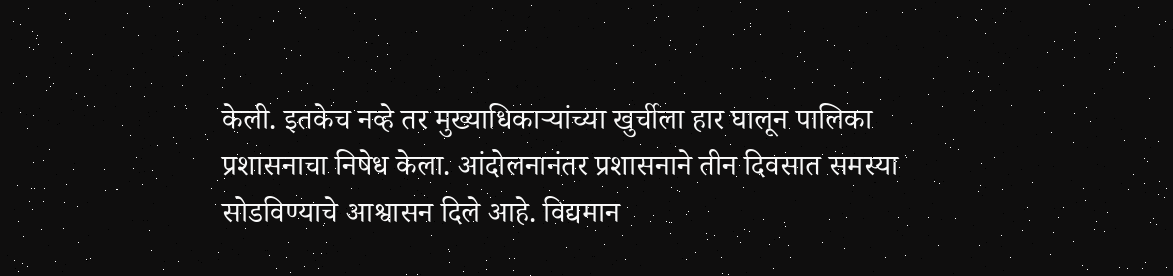केली. इतकेच नव्हे तर मुख्याधिकाऱ्यांच्या खुर्चीला हार घालून पालिका प्रशासनाचा निषेध केला. आंदोलनानंतर प्रशासनाने तीन दिवसात समस्या सोडविण्याचे आश्वासन दिले आहे. विद्यमान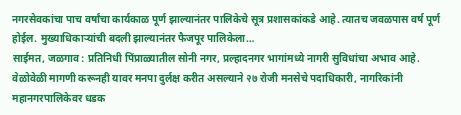नगरसेवकांचा पाच वर्षांचा कार्यकाळ पूर्ण झाल्यानंतर पालिकेचे सूत्र प्रशासकांकडे आहे. त्यातच जवळपास वर्ष पूर्ण होईल. मुख्याधिकाऱ्यांची बदली झाल्यानंतर फैजपूर पालिकेला…
साईमत, जळगाव : प्रतिनिधी पिंप्राळ्यातील सोनी नगर, प्रल्हादनगर भागांमध्ये नागरी सुविधांचा अभाव आहे. वेळोवेळी मागणी करूनही यावर मनपा दुर्लक्ष करीत असल्याने २७ रोजी मनसेचे पदाधिकारी, नागरिकांनी महानगरपालिकेवर धडक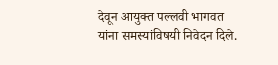देवून आयुक्त पल्लवी भागवत यांना समस्यांविषयी निवेदन दिले.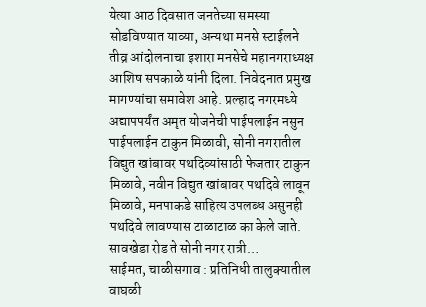येत्या आठ दिवसात जनतेच्या समस्या सोडविण्यात याव्या, अन्यथा मनसे स्टाईलने तीव्र आंदोलनाचा इशारा मनसेचे महानगराध्यक्ष आशिष सपकाळे यांनी दिला. निवेदनात प्रमुख मागण्यांचा समावेश आहे. प्रल्हाद नगरमध्ये अद्यापपर्यंत अमृत योजनेची पाईपलाईन नसुन पाईपलाईन टाकुन मिळावी, सोनी नगरातील विद्युत खांबावर पथदिव्यांसाठी फेजतार टाकुन मिळावे, नवीन विद्युत खांबावर पथदिवे लावून मिळावे, मनपाकडे साहित्य उपलब्ध असुनही पथदिवे लावण्यास टाळाटाळ का केले जाते. सावखेडा रोड ते सोनी नगर रात्री…
साईमत, चाळीसगाव : प्रतिनिधी तालुक्यातील वाघळी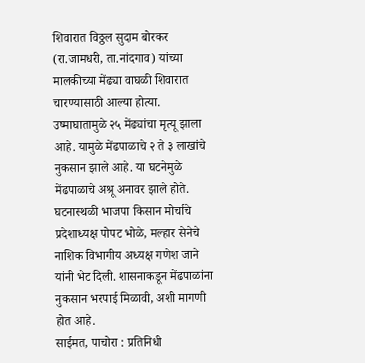शिवारात विठ्ठल सुदाम बोरकर (रा.जामधरी, ता.नांदगाव) यांच्या मालकीच्या मेंढ्या वाघळी शिवारात चारण्यासाठी आल्या होत्या. उष्माघातामुळे २५ मेंढ्यांचा मृत्यू झाला आहे. यामुळे मेंढपाळाचे २ ते ३ लाखांचे नुकसान झाले आहे. या घटनेमुळे मेंढपाळाचे अश्रू अनावर झाले होते. घटनास्थळी भाजपा किसान मोर्चाचे प्रदेशाध्यक्ष पोपट भोळे, मल्हार सेनेचे नाशिक विभागीय अध्यक्ष गणेश जाने यांनी भेट दिली. शासनाकडून मेंढपाळांना नुकसान भरपाई मिळावी, अशी मागणी होत आहे.
साईमत, पाचोरा : प्रतिनिधी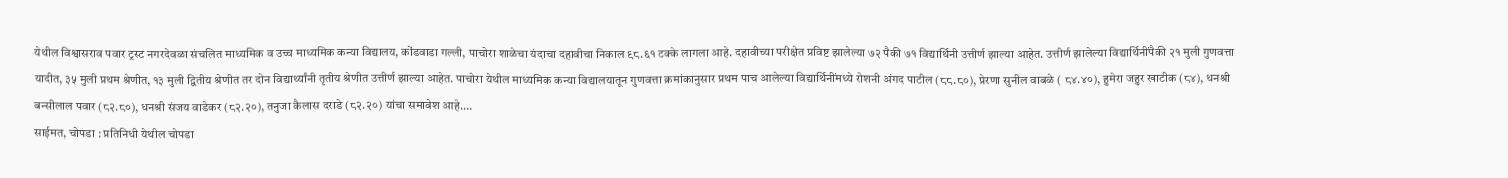येथील विश्वासराव पवार ट्रस्ट नगरदेवळा संचलित माध्यमिक व उच्च माध्यमिक कन्या विद्यालय, कोंडवाडा गल्ली, पाचोरा शाळेचा यंदाचा दहावीचा निकाल ९८.६१ टक्के लागला आहे. दहावीच्या परीक्षेत प्रविष्ट झालेल्या ७२ पैकी ७१ विद्यार्थिनी उत्तीर्ण झाल्या आहेत. उत्तीर्ण झालेल्या विद्यार्थिनींपैकी २१ मुली गुणवत्ता यादीत, ३५ मुली प्रथम श्रेणीत, १३ मुली द्वितीय श्रेणीत तर दोन विद्यार्थ्यांनी तृतीय श्रेणीत उत्तीर्ण झाल्या आहेत. पाचोरा येथील माध्यमिक कन्या विद्यालयातून गुणवत्ता क्रमांकानुसार प्रथम पाच आलेल्या विद्यार्थिनींमध्ये रोशनी अंगद पाटील (८८.८०), प्रेरणा सुनील वाबळे ( ८४.४०), हुमेरा जहुर खाटीक (८४), धनश्री बन्सीलाल पवार (८२.८०), धनश्री संजय वाडेकर (८२.२०), तनुजा कैलास दराडे (८२.२०) यांचा समावेश आहे.…
साईमत, चोपडा : प्रतिनिधी येथील चोपडा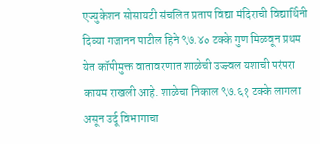एज्युकेशन सोसायटी संचलित प्रताप विद्या मंदिराची विद्यार्थिनी दिव्या गजानन पाटील हिने ९७.४० टक्के गुण मिळवून प्रथम येत कॉपीमुक्त वातावरणात शाळेची उज्ज्वल यशाची परंपरा कायम राखली आहे. शाळेचा निकाल ९७.६१ टक्के लागला असून उर्दू विभागाचा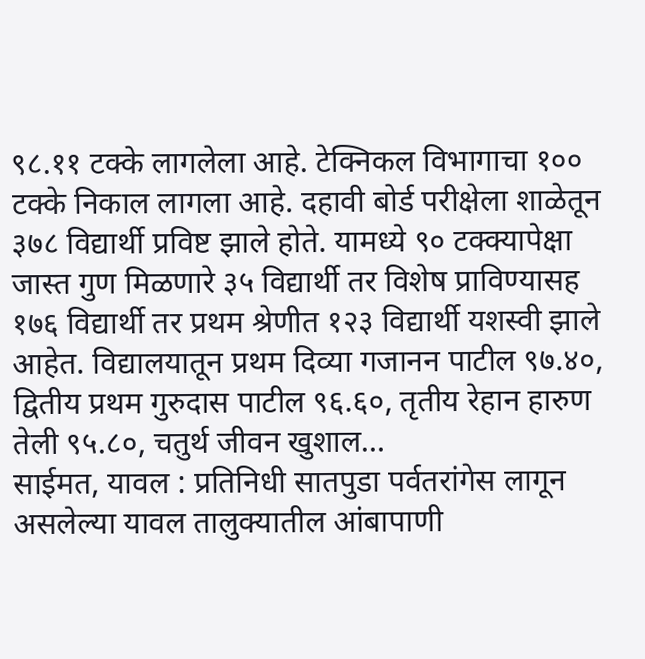९८.११ टक्के लागलेला आहे. टेक्निकल विभागाचा १०० टक्के निकाल लागला आहे. दहावी बोर्ड परीक्षेला शाळेतून ३७८ विद्यार्थी प्रविष्ट झाले होते. यामध्ये ९० टक्क्यापेक्षा जास्त गुण मिळणारे ३५ विद्यार्थी तर विशेष प्राविण्यासह १७६ विद्यार्थी तर प्रथम श्रेणीत १२३ विद्यार्थी यशस्वी झाले आहेत. विद्यालयातून प्रथम दिव्या गजानन पाटील ९७.४०, द्वितीय प्रथम गुरुदास पाटील ९६.६०, तृतीय रेहान हारुण तेली ९५.८०, चतुर्थ जीवन खुशाल…
साईमत, यावल : प्रतिनिधी सातपुडा पर्वतरांगेस लागून असलेल्या यावल तालुक्यातील आंबापाणी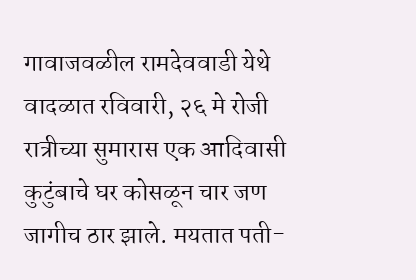गावाजवळील रामदेववाडी येथे वादळात रविवारी, २६ मे रोजी रात्रीच्या सुमारास एक आदिवासी कुटुंबाचे घर कोसळून चार जण जागीच ठार झाले. मयतात पती-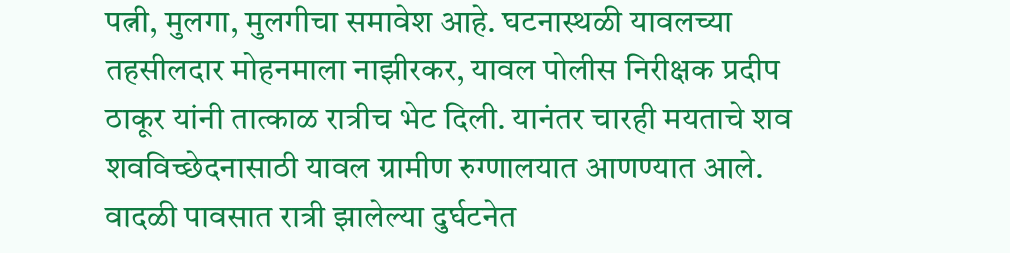पत्नी, मुलगा, मुलगीचा समावेश आहे. घटनास्थळी यावलच्या तहसीलदार मोहनमाला नाझीरकर, यावल पोलीस निरीक्षक प्रदीप ठाकूर यांनी तात्काळ रात्रीच भेट दिली. यानंतर चारही मयताचे शव शवविच्छेदनासाठी यावल ग्रामीण रुग्णालयात आणण्यात आले. वादळी पावसात रात्री झालेल्या दुर्घटनेत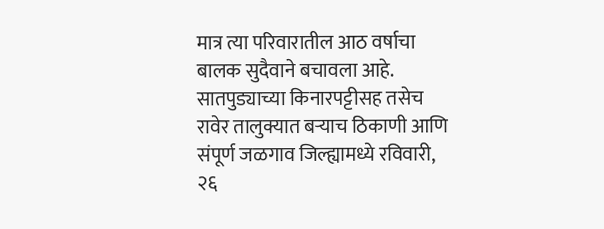मात्र त्या परिवारातील आठ वर्षाचा बालक सुदैवाने बचावला आहे. सातपुड्याच्या किनारपट्टीसह तसेच रावेर तालुक्यात बऱ्याच ठिकाणी आणि संपूर्ण जळगाव जिल्ह्यामध्ये रविवारी, २६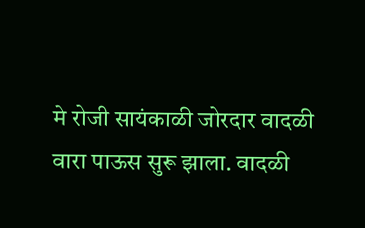मे रोजी सायंकाळी जोरदार वादळी वारा पाऊस सुरू झाला. वादळी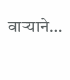वाऱ्याने…